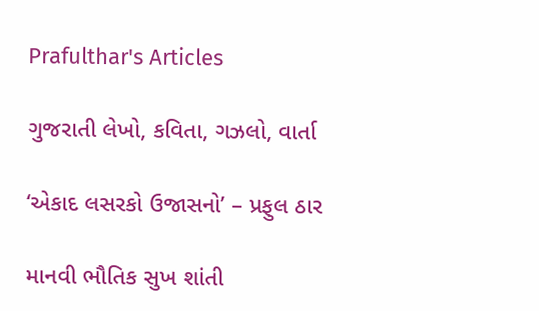Prafulthar's Articles

ગુજરાતી લેખો, કવિતા, ગઝલો, વાર્તા

‘એકાદ લસરકો ઉજાસનો’ – પ્રફુલ ઠાર

માનવી ભૌતિક સુખ શાંતી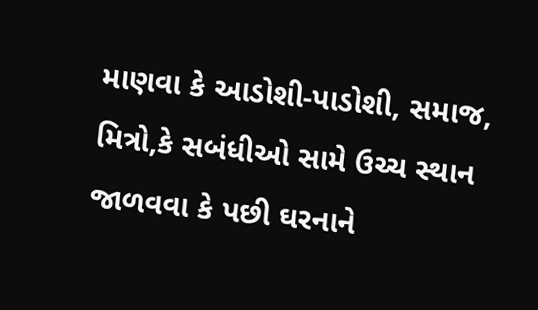માણવા કે આડોશી-પાડોશી, સમાજ, મિત્રો,કે સબંધીઓ સામે ઉચ્ચ સ્થાન જાળવવા કે પછી ઘરનાને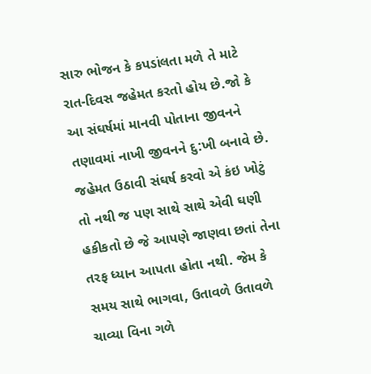સારુ ભોજન કે કપડાંલતા મળે તે માટે રાત-દિવસ જહેમત કરતો હોય છે.જો કે આ સંઘર્ષમાં માનવી પોતાના જીવનને તણાવમાં નાખી જીવનને દુ:ખી બનાવે છે.
જહેમત ઉઠાવી સંઘર્ષ કરવો એ કંઇ ખોટું તો નથી જ પણ સાથે સાથે એવી ઘણી હકીકતો છે જે આપણે જાણવા છતાં તેના તરફ ધ્યાન આપતા હોતા નથી. જેમ કે સમય સાથે ભાગવા, ઉતાવળે ઉતાવળે ચાવ્યા વિના ગળે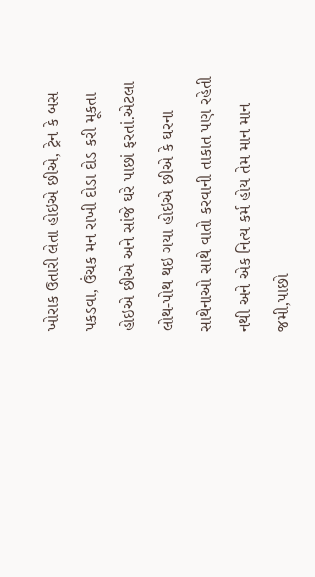ખોરાક ઉતારી લેતા હોઇએ છીએ, ટ્રેન કે બસ પકડવા, ઉંચક મન રાખી દોડા દોડ કરી મૂકતા હોઇએ છીએ અને સાંજે ઘરે પાછાં ફરતાં.એટલા લોથ-પોથ થઇ ગયા હોઇએ છીએ કે ઘરના સાથેનાઓ સાથે વાતો કરવાની તાકાત પણ રહેતી નથી અને એક નિત્ય કર્મ હોય તેમ માન માન જમી,પાછો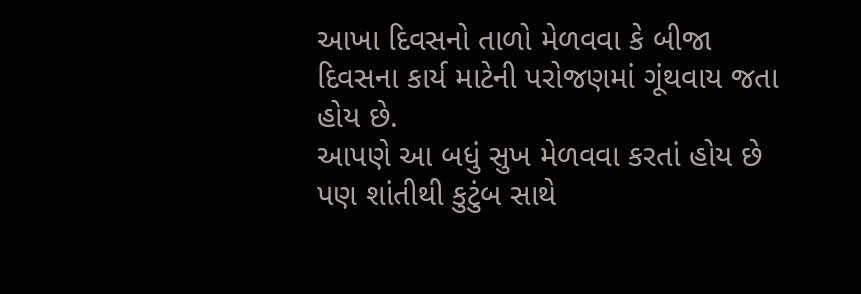આખા દિવસનો તાળો મેળવવા કે બીજા દિવસના કાર્ય માટેની પરોજણમાં ગૂંથવાય જતા હોય છે.
આપણે આ બધું સુખ મેળવવા કરતાં હોય છે પણ શાંતીથી કુટુંબ સાથે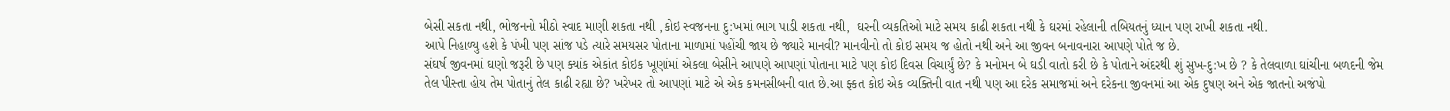બેસી સકતા નથી, ભોજનનો મીઠો સ્વાદ માણી શકતા નથી ,કોઇ સ્વજનના દુ:ખમાં ભાગ પાડી શકતા નથી,  ઘરની વ્યકતિઓ માટે સમય કાઢી શકતા નથી કે ઘરમાં રહેલાની તબિયતનું ધ્યાન પણ રાખી શકતા નથી.
આપે નિહાળ્યુ હશે કે પંખી પણ સાંજ પડે ત્યારે સમયસર પોતાના માળામાં પહોંચી જાય છે જ્યારે માનવી? માનવીનો તો કોઇ સમય જ હોતો નથી અને આ જીવન બનાવનારા આપણે પોતે જ છે.
સંઘર્ષ જીવનમાં ઘણો જરૂરી છે પણ ક્યાંક એકાંત કોઇક ખૂણાંમાં એકલા બેસીને આપણે આપણાં પોતાના માટે પણ કોઇ દિવસ વિચાર્યું છે? કે મનોમન બે ઘડી વાતો કરી છે કે પોતાને અંદરથી શું સુખ-દુ:ખ છે ? કે તેલવાળા ઘાંચીના બળદની જેમ તેલ પીસ્તા હોય તેમ પોતાનું તેલ કાઢી રહ્યા છે? ખરેખર તો આપણાં માટે એ એક કમનસીબની વાત છે.આ ફ્કત કોઇ એક વ્યક્તિની વાત નથી પણ આ દરેક સમાજમાં અને દરેકના જીવનમાં આ એક દુષણ અને એક જાતનો અજંપો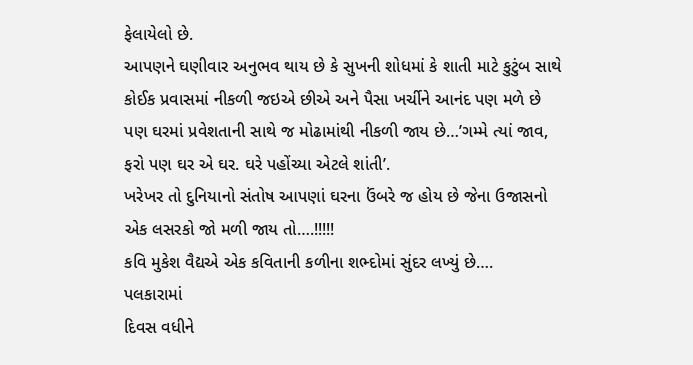ફેલાયેલો છે.
આપણને ઘણીવાર અનુભવ થાય છે કે સુખની શોધમાં કે શાતી માટે કુટુંબ સાથે કોઈક પ્રવાસમાં નીકળી જઇએ છીએ અને પૈસા ખર્ચીને આનંદ પણ મળે છે પણ ઘરમાં પ્રવેશતાની સાથે જ મોઢામાંથી નીકળી જાય છે…’ગમ્મે ત્યાં જાવ, ફરો પણ ઘર એ ઘર. ઘરે પહોંચ્યા એટલે શાંતી’.
ખરેખર તો દુનિયાનો સંતોષ આપણાં ઘરના ઉંબરે જ હોય છે જેના ઉજાસનો એક લસરકો જો મળી જાય તો….!!!!!
કવિ મુકેશ વૈદ્યએ એક કવિતાની કળીના શભ્દોમાં સુંદર લખ્યું છે….
પલકારામાં
દિવસ વધીને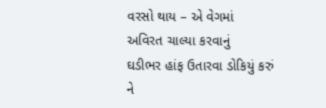વરસો થાય – એ વેગમાં
અવિરત ચાલ્યા કરવાનું
ઘડીભર હાંફ ઉતારવા ડોકિયું કરું
ને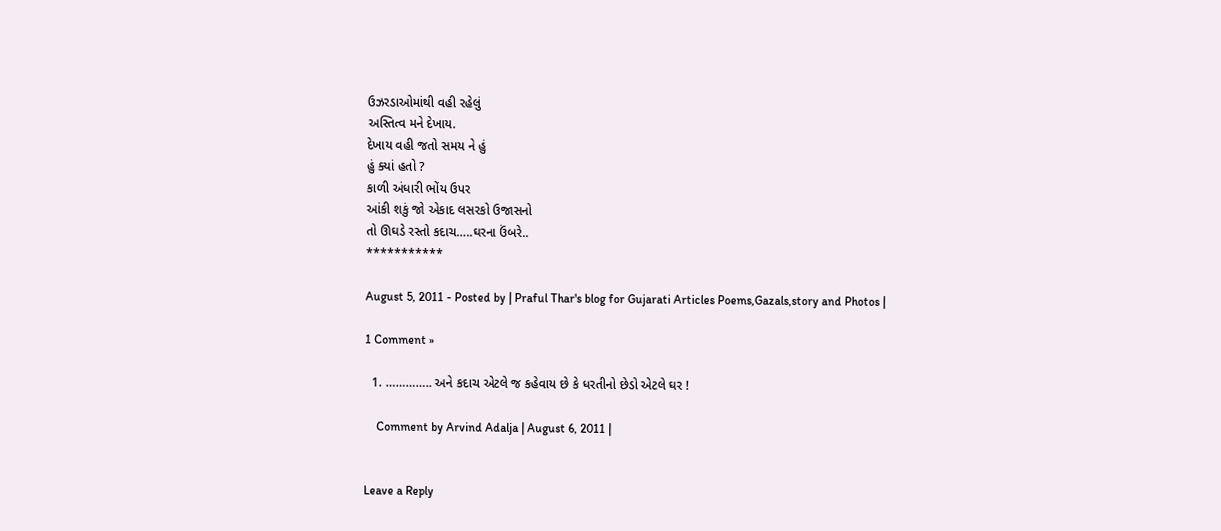ઉઝરડાઓમાંથી વહી રહેલું
અસ્તિત્વ મને દેખાય.
દેખાય વહી જતો સમય ને હું
હું ક્યાં હતો ?
કાળી અંધારી ભોંય ઉપર
આંકી શકું જો એકાદ લસરકો ઉજાસનો
તો ઊઘડે રસ્તો કદાચ…..ઘરના ઉંબરે..
***********

August 5, 2011 - Posted by | Praful Thar's blog for Gujarati Articles Poems,Gazals,story and Photos |

1 Comment »

  1. ………….. અને કદાચ એટલે જ કહેવાય છે કે ધરતીનો છેડો એટલે ઘર !

    Comment by Arvind Adalja | August 6, 2011 |


Leave a Reply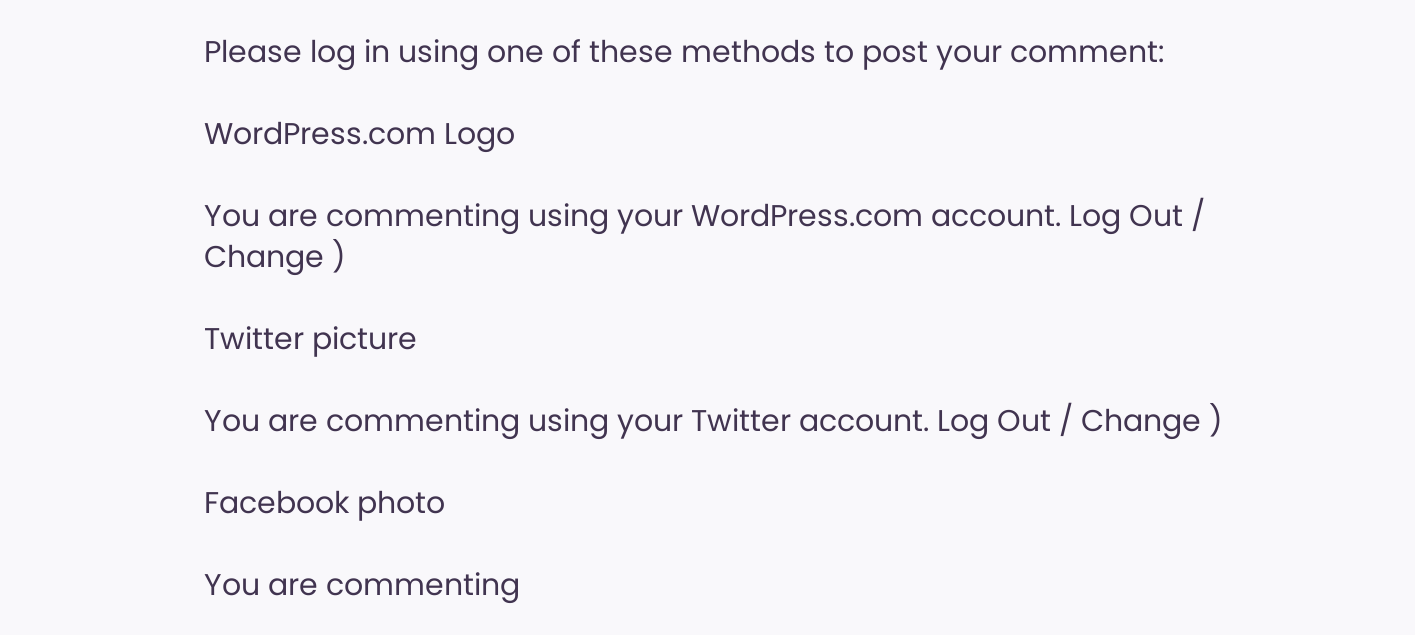Please log in using one of these methods to post your comment:

WordPress.com Logo

You are commenting using your WordPress.com account. Log Out / Change )

Twitter picture

You are commenting using your Twitter account. Log Out / Change )

Facebook photo

You are commenting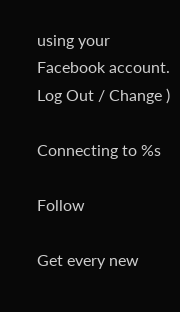using your Facebook account. Log Out / Change )

Connecting to %s

Follow

Get every new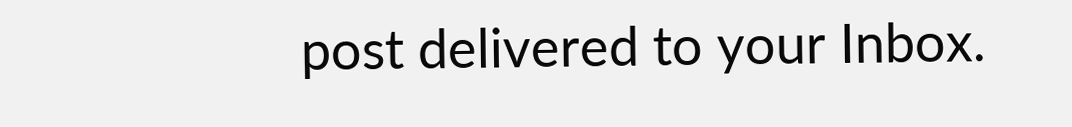post delivered to your Inbox.